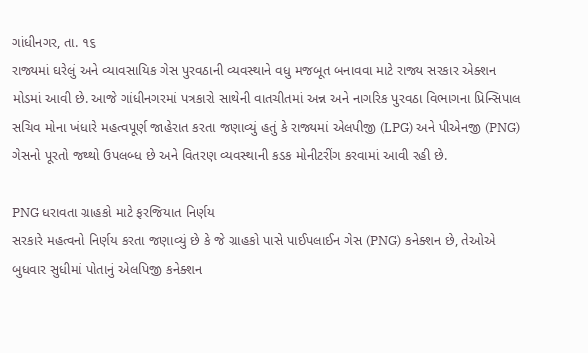ગાંધીનગર, તા. ૧૬
રાજ્યમાં ઘરેલું અને વ્યાવસાયિક ગેસ પુરવઠાની વ્યવસ્થાને વધુ મજબૂત બનાવવા માટે રાજ્ય સરકાર એક્શન મોડમાં આવી છે. આજે ગાંધીનગરમાં પત્રકારો સાથેની વાતચીતમાં અન્ન અને નાગરિક પુરવઠા વિભાગના પ્રિન્સિપાલ સચિવ મોના ખંધારે મહત્વપૂર્ણ જાહેરાત કરતા જણાવ્યું હતું કે રાજ્યમાં એલપીજી (LPG) અને પીએનજી (PNG) ગેસનો પૂરતો જથ્થો ઉપલબ્ધ છે અને વિતરણ વ્યવસ્થાની કડક મોનીટરીંગ કરવામાં આવી રહી છે.

PNG ધરાવતા ગ્રાહકો માટે ફરજિયાત નિર્ણય
સરકારે મહત્વનો નિર્ણય કરતા જણાવ્યું છે કે જે ગ્રાહકો પાસે પાઈપલાઈન ગેસ (PNG) કનેક્શન છે, તેઓએ બુધવાર સુધીમાં પોતાનું એલપિજી કનેક્શન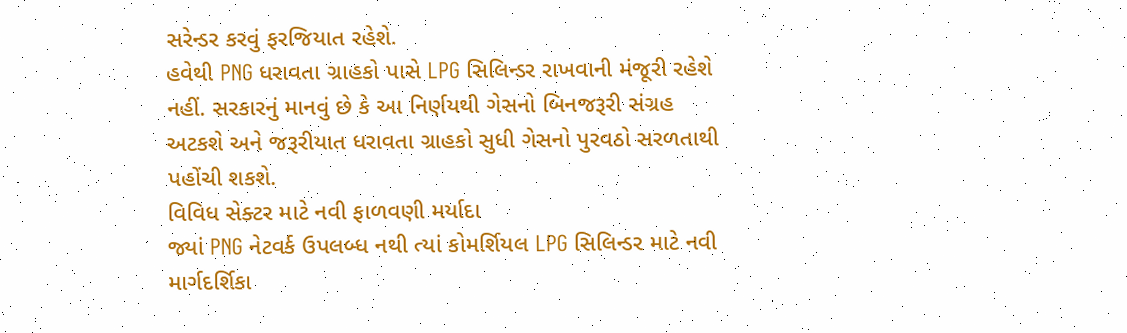સરેન્ડર કરવું ફરજિયાત રહેશે.
હવેથી PNG ધરાવતા ગ્રાહકો પાસે LPG સિલિન્ડર રાખવાની મંજૂરી રહેશે નહીં. સરકારનું માનવું છે કે આ નિર્ણયથી ગેસનો બિનજરૂરી સંગ્રહ અટકશે અને જરૂરીયાત ધરાવતા ગ્રાહકો સુધી ગેસનો પુરવઠો સરળતાથી પહોંચી શકશે.
વિવિધ સેક્ટર માટે નવી ફાળવણી મર્યાદા
જ્યાં PNG નેટવર્ક ઉપલબ્ધ નથી ત્યાં કોમર્શિયલ LPG સિલિન્ડર માટે નવી માર્ગદર્શિકા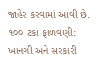જાહેર કરવામાં આવી છે.
૧૦૦ ટકા ફાળવણી: ખાનગી અને સરકારી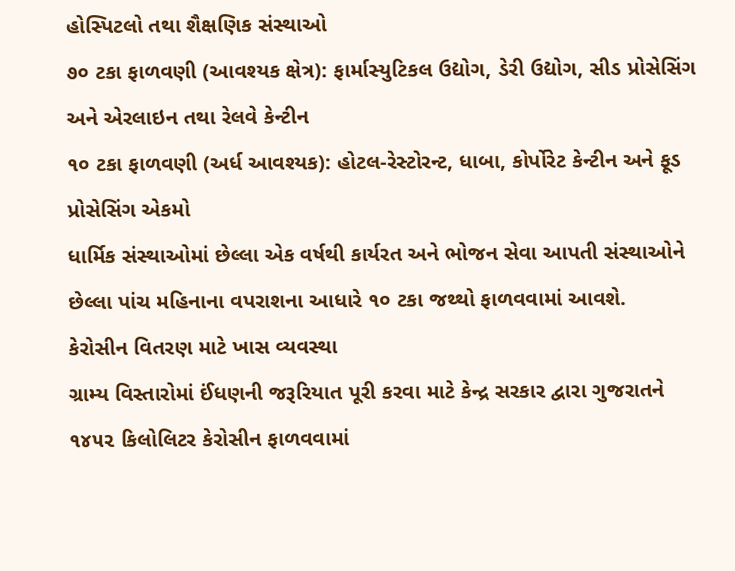હોસ્પિટલો તથા શૈક્ષણિક સંસ્થાઓ
૭૦ ટકા ફાળવણી (આવશ્યક ક્ષેત્ર): ફાર્માસ્યુટિકલ ઉદ્યોગ, ડેરી ઉદ્યોગ, સીડ પ્રોસેસિંગ અને એરલાઇન તથા રેલવે કેન્ટીન
૧૦ ટકા ફાળવણી (અર્ધ આવશ્યક): હોટલ-રેસ્ટોરન્ટ, ધાબા, કોર્પોરેટ કેન્ટીન અને ફૂડ પ્રોસેસિંગ એકમો
ધાર્મિક સંસ્થાઓમાં છેલ્લા એક વર્ષથી કાર્યરત અને ભોજન સેવા આપતી સંસ્થાઓને છેલ્લા પાંચ મહિનાના વપરાશના આધારે ૧૦ ટકા જથ્થો ફાળવવામાં આવશે.
કેરોસીન વિતરણ માટે ખાસ વ્યવસ્થા
ગ્રામ્ય વિસ્તારોમાં ઈંધણની જરૂરિયાત પૂરી કરવા માટે કેન્દ્ર સરકાર દ્વારા ગુજરાતને ૧૪૫૨ કિલોલિટર કેરોસીન ફાળવવામાં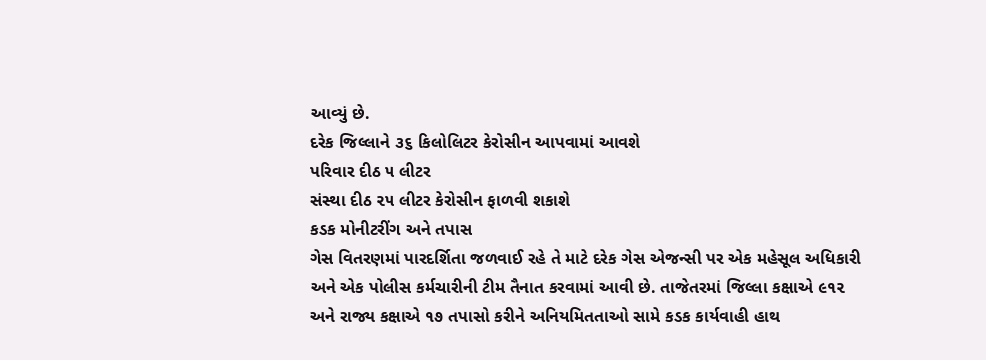આવ્યું છે.
દરેક જિલ્લાને ૩૬ કિલોલિટર કેરોસીન આપવામાં આવશે
પરિવાર દીઠ ૫ લીટર
સંસ્થા દીઠ ૨૫ લીટર કેરોસીન ફાળવી શકાશે
કડક મોનીટરીંગ અને તપાસ
ગેસ વિતરણમાં પારદર્શિતા જળવાઈ રહે તે માટે દરેક ગેસ એજન્સી પર એક મહેસૂલ અધિકારી અને એક પોલીસ કર્મચારીની ટીમ તૈનાત કરવામાં આવી છે. તાજેતરમાં જિલ્લા કક્ષાએ ૯૧૨ અને રાજ્ય કક્ષાએ ૧૭ તપાસો કરીને અનિયમિતતાઓ સામે કડક કાર્યવાહી હાથ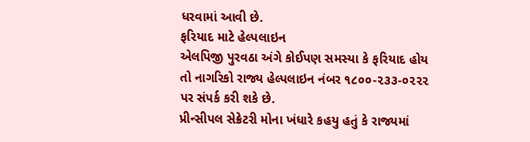ધરવામાં આવી છે.
ફરિયાદ માટે હેલ્પલાઇન
એલપિજી પુરવઠા અંગે કોઈપણ સમસ્યા કે ફરિયાદ હોય તો નાગરિકો રાજ્ય હેલ્પલાઇન નંબર ૧૮૦૦-૨૩૩-૦૨૨૨ પર સંપર્ક કરી શકે છે.
પ્રીન્સીપલ સેક્રેટરી મોના ખંધારે કહયુ હતું કે રાજ્યમાં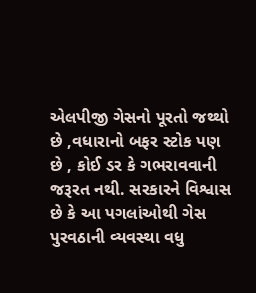એલપીજી ગેસનો પૂરતો જથ્થો છે ,વધારાનો બફર સ્ટોક પણ છે , કોઈ ડર કે ગભરાવવાની જરૂરત નથી. સરકારને વિશ્વાસ છે કે આ પગલાંઓથી ગેસ પુરવઠાની વ્યવસ્થા વધુ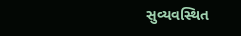સુવ્યવસ્થિત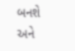બનશે અને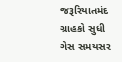જરૂરિયાતમંદ ગ્રાહકો સુધી ગેસ સમયસર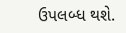ઉપલબ્ધ થશે.